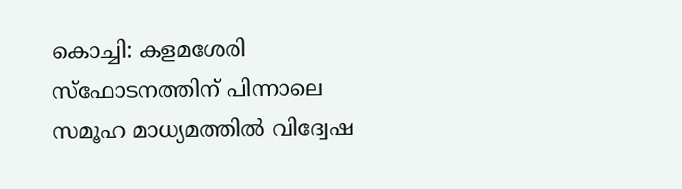കൊച്ചി: കളമശേരി സ്ഫോടനത്തിന് പിന്നാലെ സമൂഹ മാധ്യമത്തില്‍ വിദ്വേഷ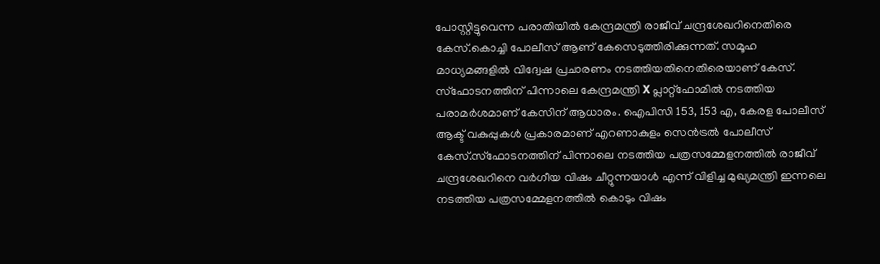പോസ്റ്റിട്ടുവെന്ന പരാതിയില്‍ കേന്ദ്രമന്ത്രി രാജീവ് ചന്ദ്രശേഖറിനെതിരെ കേസ്.കൊച്ചി പോലീസ് ആണ് കേസെടുത്തിരിക്കുന്നത്. സമൂഹ മാധ്യമങ്ങളില്‍ വിദ്വേഷ പ്രചാരണം നടത്തിയതിനെതിരെയാണ് കേസ്. സ്ഫോടനത്തിന് പിന്നാലെ കേന്ദ്രമന്ത്രി X പ്ലാറ്റ്ഫോമില്‍ നടത്തിയ പരാമര്‍ശമാണ് കേസിന് ആധാരം. ഐപിസി 153, 153 എ, കേരള പോലീസ് ആക്ട് വകുപ്പുകള്‍ പ്രകാരമാണ് എറണാകുളം സെന്‍ട്രല്‍ പോലീസ് കേസ്.സ്ഫോടനത്തിന് പിന്നാലെ നടത്തിയ പത്രസമ്മേളനത്തില്‍ രാജീവ് ചന്ദ്രശേഖറിനെ വര്‍ഗീയ വിഷം ചീറ്റുന്നയാള്‍ എന്ന് വിളിച്ച മുഖ്യമന്ത്രി ഇന്നലെ നടത്തിയ പത്രസമ്മേളനത്തില്‍ കൊടും വിഷം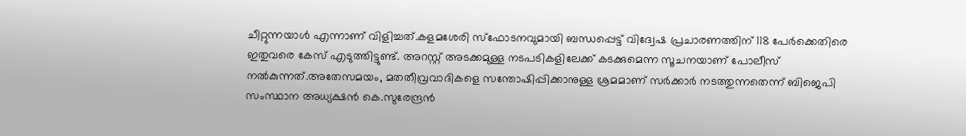ചീറ്റുന്നയാള്‍ എന്നാണ് വിളിച്ചത്.കളമശേരി സ്ഫോടനവുമായി ബന്ധപ്പെട്ട് വിദ്വേഷ പ്രചാരണത്തിന് 118 പേര്‍ക്കെതിരെ ഇതുവരെ കേസ് എടുത്തിട്ടുണ്ട്. അറസ്റ്റ് അടക്കമുള്ള നടപടികളിലേക്ക് കടക്കുമെന്ന സൂചനയാണ് പോലീസ് നല്‍കുന്നത്.അതേസമയം, മതതീവ്രവാദികളെ സന്തോഷിപ്പിക്കാനുള്ള ശ്രമമാണ് സര്‍ക്കാര്‍ നടത്തുന്നതെന്ന് ബിജെപി സംസ്ഥാന അധ്യക്ഷന്‍ കെ.സുരേന്ദ്രന്‍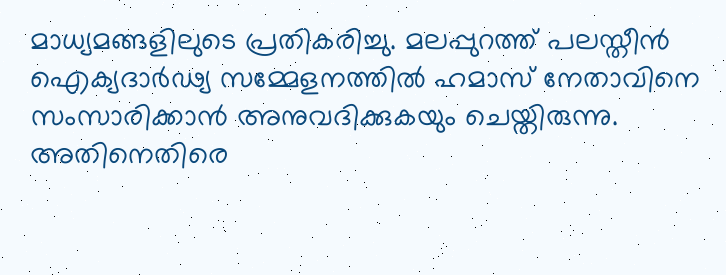മാധ്യമങ്ങളിലുടെ പ്രതികരിച്ചു. മലപ്പുറത്ത് പലസ്തീന്‍ ഐക്യദാര്‍ഢ്യ സമ്മേളനത്തില്‍ ഹമാസ് നേതാവിനെ സംസാരിക്കാന്‍ അനുവദിക്കുകയും ചെയ്തിരുന്നു. അതിനെതിരെ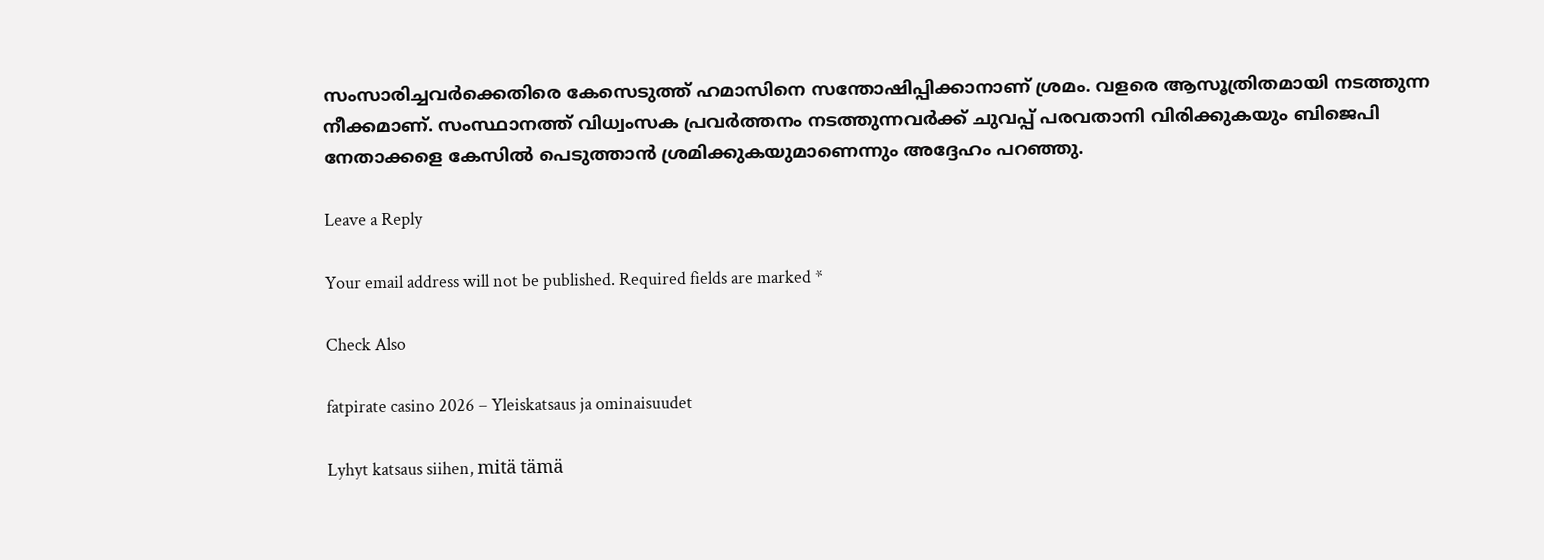സംസാരിച്ചവര്‍ക്കെതിരെ കേസെടുത്ത് ഹമാസിനെ സന്തോഷിപ്പിക്കാനാണ് ശ്രമം. വളരെ ആസൂത്രിതമായി നടത്തുന്ന നീക്കമാണ്. സംസ്ഥാനത്ത് വിധ്വംസക പ്രവര്‍ത്തനം നടത്തുന്നവര്‍ക്ക് ചുവപ്പ് പരവതാനി വിരിക്കുകയും ബിജെപി നേതാക്കളെ കേസില്‍ പെടുത്താന്‍ ശ്രമിക്കുകയുമാണെന്നും അദ്ദേഹം പറഞ്ഞു.

Leave a Reply

Your email address will not be published. Required fields are marked *

Check Also

fatpirate casino 2026 – Yleiskatsaus ja ominaisuudet

Lyhyt katsaus siihen, mitä tämä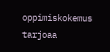oppimiskokemus tarjoaa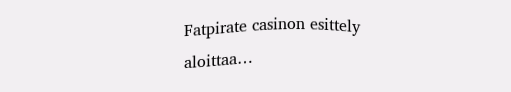Fatpirate casinon esittely aloittaa…